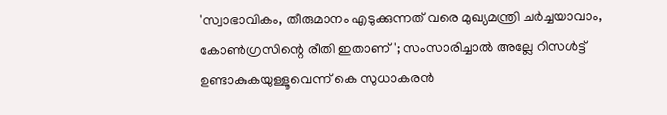'സ്വാഭാവികം, തീരുമാനം എടുക്കുന്നത് വരെ മുഖ്യമന്ത്രി ചര്‍ച്ചയാവാം, കോണ്‍ഗ്രസിന്റെ രീതി ഇതാണ്'; സംസാരിച്ചാല്‍ അല്ലേ റിസള്‍ട്ട് ഉണ്ടാകുകയുള്ളൂവെന്ന് കെ സുധാകരന്‍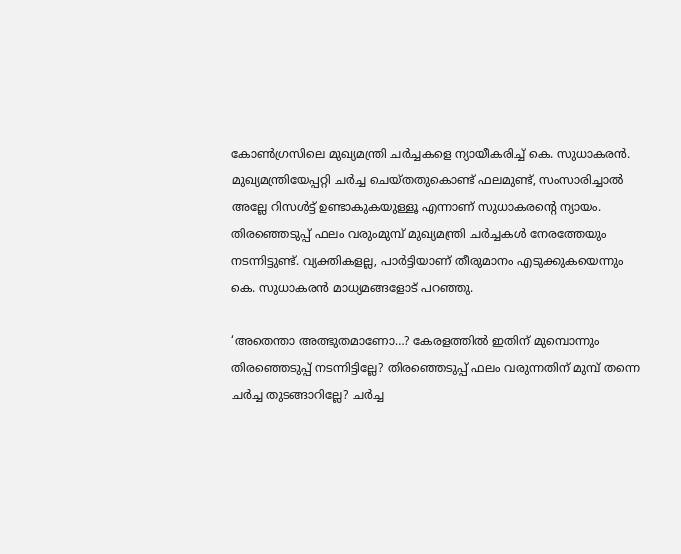കോണ്‍ഗ്രസിലെ മുഖ്യമന്ത്രി ചര്‍ച്ചകളെ ന്യായീകരിച്ച് കെ. സുധാകരന്‍. മുഖ്യമന്ത്രിയേപ്പറ്റി ചര്‍ച്ച ചെയ്തതുകൊണ്ട് ഫലമുണ്ട്, സംസാരിച്ചാല്‍ അല്ലേ റിസള്‍ട്ട് ഉണ്ടാകുകയുള്ളൂ എന്നാണ് സുധാകരന്റെ ന്യായം. തിരഞ്ഞെടുപ്പ് ഫലം വരുംമുമ്പ് മുഖ്യമന്ത്രി ചര്‍ച്ചകള്‍ നേരത്തേയും നടന്നിട്ടുണ്ട്. വ്യക്തികളല്ല, പാര്‍ട്ടിയാണ് തീരുമാനം എടുക്കുകയെന്നും കെ. സുധാകരന്‍ മാധ്യമങ്ങളോട് പറഞ്ഞു.

‘അതെന്താ അത്ഭുതമാണോ…? കേരളത്തില്‍ ഇതിന് മുമ്പൊന്നും തിരഞ്ഞെടുപ്പ് നടന്നിട്ടില്ലേ? തിരഞ്ഞെടുപ്പ് ഫലം വരുന്നതിന് മുമ്പ് തന്നെ ചര്‍ച്ച തുടങ്ങാറില്ലേ? ചര്‍ച്ച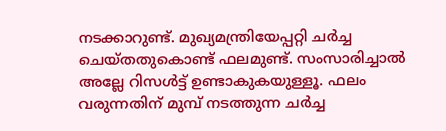നടക്കാറുണ്ട്. മുഖ്യമന്ത്രിയേപ്പറ്റി ചര്‍ച്ച ചെയ്തതുകൊണ്ട് ഫലമുണ്ട്. സംസാരിച്ചാല്‍ അല്ലേ റിസള്‍ട്ട് ഉണ്ടാകുകയുള്ളൂ. ഫലം വരുന്നതിന് മുമ്പ് നടത്തുന്ന ചര്‍ച്ച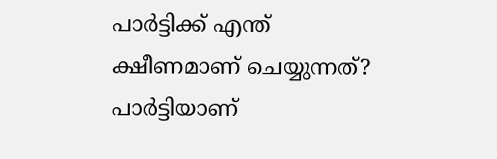പാര്‍ട്ടിക്ക് എന്ത് ക്ഷീണമാണ് ചെയ്യുന്നത്? പാര്‍ട്ടിയാണ്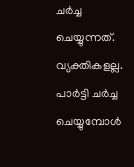ചര്‍ച്ച ചെയ്യുന്നത്. വ്യക്തികളല്ല. പാര്‍ട്ടി ചര്‍ച്ച ചെയ്യുമ്പോള്‍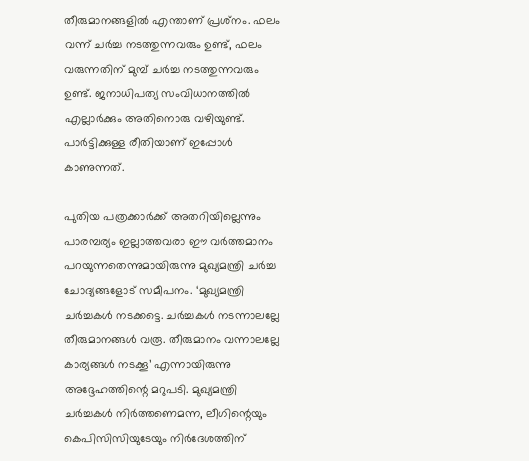തീരുമാനങ്ങളില്‍ എന്താണ് പ്രശ്‌നം. ഫലം വന്ന് ചര്‍ച്ച നടത്തുന്നവരും ഉണ്ട്, ഫലം വരുന്നതിന് മുമ്പ് ചര്‍ച്ച നടത്തുന്നവരും ഉണ്ട്. ജനാധിപത്യ സംവിധാനത്തില്‍ എല്ലാര്‍ക്കും അതിനൊരു വഴിയുണ്ട്. പാര്‍ട്ടിക്കുള്ള രീതിയാണ് ഇപ്പോള്‍ കാണുന്നത്.

പുതിയ പത്രക്കാര്‍ക്ക് അതറിയില്ലെന്നും പാരമ്പര്യം ഇല്ലാത്തവരാ ഈ വര്‍ത്തമാനം പറയുന്നതെന്നുമായിരുന്നു മുഖ്യമന്ത്രി ചര്‍ച്ച ചോദ്യങ്ങളോട് സമീപനം. ‘മുഖ്യമന്ത്രി ചര്‍ച്ചകള്‍ നടക്കട്ടെ. ചര്‍ച്ചകള്‍ നടന്നാലല്ലേ തീരുമാനങ്ങള്‍ വരൂ. തീരുമാനം വന്നാലല്ലേ കാര്യങ്ങള്‍ നടക്കൂ’ എന്നായിരുന്നു അദ്ദേഹത്തിന്റെ മറുപടി. മുഖ്യമന്ത്രി ചര്‍ച്ചകള്‍ നിര്‍ത്തണെമന്ന, ലീഗിന്റെയും കെപിസിസിയുടേയും നിര്‍ദേശത്തിന്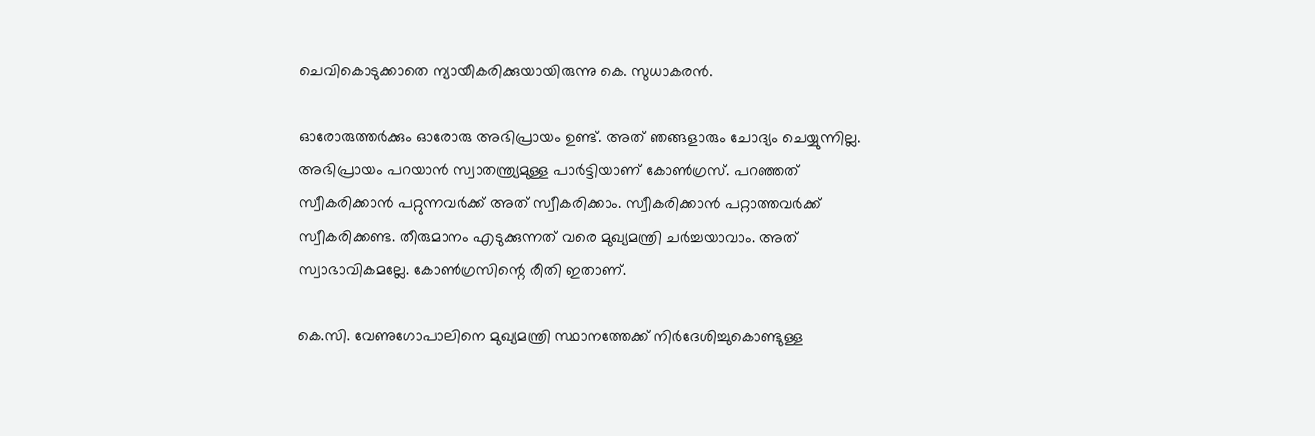ചെവികൊടുക്കാതെ ന്യായീകരിക്കുയായിരുന്നു കെ. സുധാകരന്‍.

ഓരോരുത്തര്‍ക്കും ഓരോരു അഭിപ്രായം ഉണ്ട്. അത് ഞങ്ങളാരും ചോദ്യം ചെയ്യുന്നില്ല. അഭിപ്രായം പറയാന്‍ സ്വാതന്ത്ര്യമുള്ള പാര്‍ട്ടിയാണ് കോണ്‍ഗ്രസ്. പറഞ്ഞത് സ്വീകരിക്കാന്‍ പറ്റുന്നവര്‍ക്ക് അത് സ്വീകരിക്കാം. സ്വീകരിക്കാന്‍ പറ്റാത്തവര്‍ക്ക് സ്വീകരിക്കണ്ട. തീരുമാനം എടുക്കുന്നത് വരെ മുഖ്യമന്ത്രി ചര്‍ച്ചയാവാം. അത് സ്വാഭാവികമല്ലേ. കോണ്‍ഗ്രസിന്റെ രീതി ഇതാണ്.

കെ.സി. വേണുഗോപാലിനെ മുഖ്യമന്ത്രി സ്ഥാനത്തേക്ക് നിര്‍ദേശിച്ചുകൊണ്ടുള്ള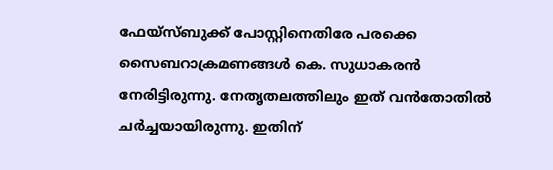ഫേയ്‌സ്ബുക്ക് പോസ്റ്റിനെതിരേ പരക്കെ സൈബറാക്രമണങ്ങള്‍ കെ. സുധാകരന്‍ നേരിട്ടിരുന്നു. നേതൃതലത്തിലും ഇത് വന്‍തോതില്‍ ചര്‍ച്ചയായിരുന്നു. ഇതിന്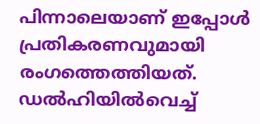പിന്നാലെയാണ് ഇപ്പോള്‍ പ്രതികരണവുമായി രംഗത്തെത്തിയത്. ഡല്‍ഹിയില്‍വെച്ച്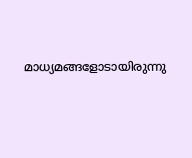മാധ്യമങ്ങളോടായിരുന്നു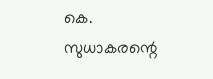കെ. സുധാകരന്റെ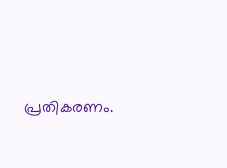പ്രതികരണം.